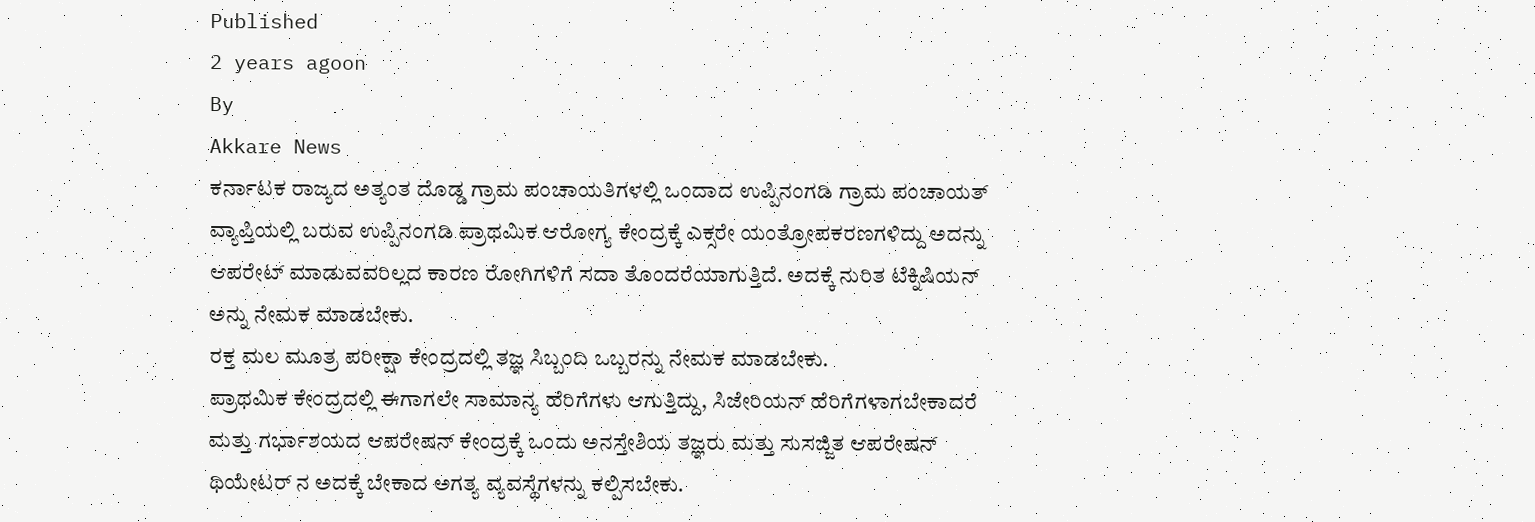Published
2 years agoon
By
Akkare News
ಕರ್ನಾಟಕ ರಾಜ್ಯದ ಅತ್ಯಂತ ದೊಡ್ಡ ಗ್ರಾಮ ಪಂಚಾಯತಿಗಳಲ್ಲಿ ಒಂದಾದ ಉಪ್ಪಿನಂಗಡಿ ಗ್ರಾಮ ಪಂಚಾಯತ್ ವ್ಯಾಪ್ತಿಯಲ್ಲಿ ಬರುವ ಉಪ್ಪಿನಂಗಡಿ ಪ್ರಾಥಮಿಕ ಆರೋಗ್ಯ ಕೇಂದ್ರಕ್ಕೆ ಎಕ್ಸರೇ ಯಂತ್ರೋಪಕರಣಗಳಿದ್ದು ಅದನ್ನು ಆಪರೇಟ್ ಮಾಡುವವರಿಲ್ಲದ ಕಾರಣ ರೋಗಿಗಳಿಗೆ ಸದಾ ತೊಂದರೆಯಾಗುತ್ತಿದೆ. ಅದಕ್ಕೆ ನುರಿತ ಟೆಕ್ನಿಷಿಯನ್ ಅನ್ನು ನೇಮಕ ಮಾಡಬೇಕು.
ರಕ್ತ ಮಲ ಮೂತ್ರ ಪರೀಕ್ಷಾ ಕೇಂದ್ರದಲ್ಲಿ ತಜ್ಞ ಸಿಬ್ಬಂದಿ ಒಬ್ಬರನ್ನು ನೇಮಕ ಮಾಡಬೇಕು.
ಪ್ರಾಥಮಿಕ ಕೇಂದ್ರದಲ್ಲಿ ಈಗಾಗಲೇ ಸಾಮಾನ್ಯ ಹೆರಿಗೆಗಳು ಆಗುತ್ತಿದ್ದು, ಸಿಜೇರಿಯನ್ ಹೆರಿಗೆಗಳಾಗಬೇಕಾದರೆ ಮತ್ತು ಗರ್ಭಾಶಯದ ಆಪರೇಷನ್ ಕೇಂದ್ರಕ್ಕೆ ಒಂದು ಅನಸ್ತೇಶಿಯ ತಜ್ಞರು ಮತ್ತು ಸುಸಜ್ಜಿತ ಆಪರೇಷನ್ ಥಿಯೇಟರ್ ನ ಅದಕ್ಕೆ ಬೇಕಾದ ಅಗತ್ಯ ವ್ಯವಸ್ಥೆಗಳನ್ನು ಕಲ್ಪಿಸಬೇಕು.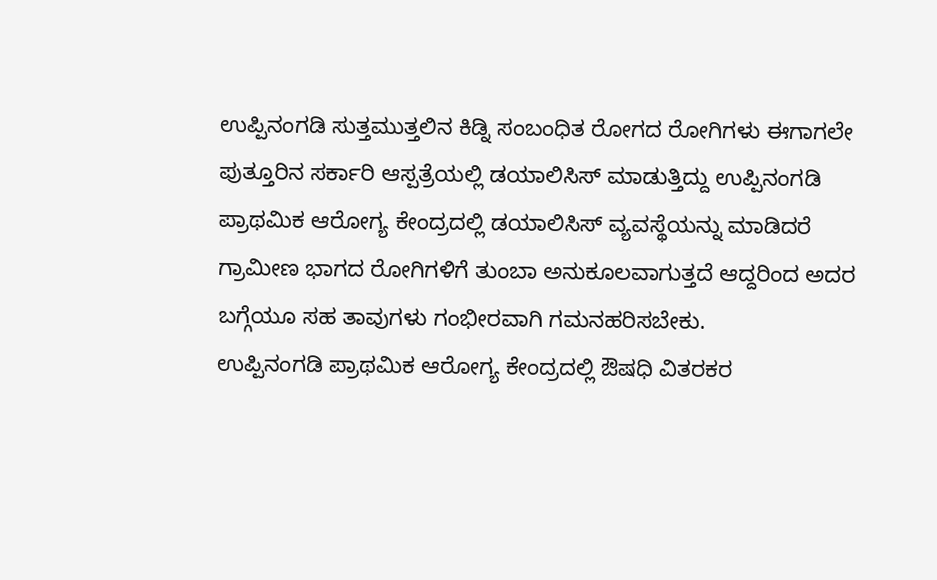ಉಪ್ಪಿನಂಗಡಿ ಸುತ್ತಮುತ್ತಲಿನ ಕಿಡ್ನಿ ಸಂಬಂಧಿತ ರೋಗದ ರೋಗಿಗಳು ಈಗಾಗಲೇ ಪುತ್ತೂರಿನ ಸರ್ಕಾರಿ ಆಸ್ಪತ್ರೆಯಲ್ಲಿ ಡಯಾಲಿಸಿಸ್ ಮಾಡುತ್ತಿದ್ದು ಉಪ್ಪಿನಂಗಡಿ ಪ್ರಾಥಮಿಕ ಆರೋಗ್ಯ ಕೇಂದ್ರದಲ್ಲಿ ಡಯಾಲಿಸಿಸ್ ವ್ಯವಸ್ಥೆಯನ್ನು ಮಾಡಿದರೆ ಗ್ರಾಮೀಣ ಭಾಗದ ರೋಗಿಗಳಿಗೆ ತುಂಬಾ ಅನುಕೂಲವಾಗುತ್ತದೆ ಆದ್ದರಿಂದ ಅದರ ಬಗ್ಗೆಯೂ ಸಹ ತಾವುಗಳು ಗಂಭೀರವಾಗಿ ಗಮನಹರಿಸಬೇಕು.
ಉಪ್ಪಿನಂಗಡಿ ಪ್ರಾಥಮಿಕ ಆರೋಗ್ಯ ಕೇಂದ್ರದಲ್ಲಿ ಔಷಧಿ ವಿತರಕರ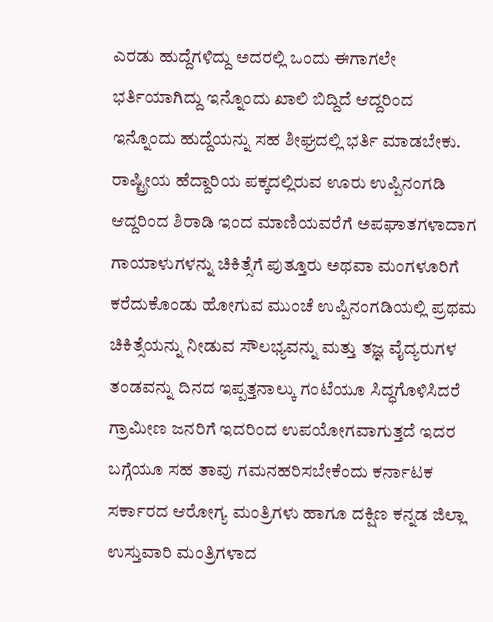ಎರಡು ಹುದ್ದೆಗಳಿದ್ದು ಅದರಲ್ಲಿ ಒಂದು ಈಗಾಗಲೇ ಭರ್ತಿಯಾಗಿದ್ದು ಇನ್ನೊಂದು ಖಾಲಿ ಬಿದ್ದಿದೆ ಆದ್ದರಿಂದ ಇನ್ನೊಂದು ಹುದ್ದೆಯನ್ನು ಸಹ ಶೀಘ್ರದಲ್ಲಿ ಭರ್ತಿ ಮಾಡಬೇಕು.
ರಾಷ್ಟ್ರೀಯ ಹೆದ್ದಾರಿಯ ಪಕ್ಕದಲ್ಲಿರುವ ಊರು ಉಪ್ಪಿನಂಗಡಿ ಆದ್ದರಿಂದ ಶಿರಾಡಿ ಇಂದ ಮಾಣಿಯವರೆಗೆ ಅಪಘಾತಗಳಾದಾಗ ಗಾಯಾಳುಗಳನ್ನು ಚಿಕಿತ್ಸೆಗೆ ಪುತ್ತೂರು ಅಥವಾ ಮಂಗಳೂರಿಗೆ ಕರೆದುಕೊಂಡು ಹೋಗುವ ಮುಂಚೆ ಉಪ್ಪಿನಂಗಡಿಯಲ್ಲಿ ಪ್ರಥಮ ಚಿಕಿತ್ಸೆಯನ್ನು ನೀಡುವ ಸೌಲಭ್ಯವನ್ನು ಮತ್ತು ತಜ್ಞ ವೈದ್ಯರುಗಳ ತಂಡವನ್ನು ದಿನದ ಇಪ್ಪತ್ತನಾಲ್ಕು ಗಂಟೆಯೂ ಸಿದ್ಧಗೊಳಿಸಿದರೆ ಗ್ರಾಮೀಣ ಜನರಿಗೆ ಇದರಿಂದ ಉಪಯೋಗವಾಗುತ್ತದೆ ಇದರ ಬಗ್ಗೆಯೂ ಸಹ ತಾವು ಗಮನಹರಿಸಬೇಕೆಂದು ಕರ್ನಾಟಕ ಸರ್ಕಾರದ ಆರೋಗ್ಯ ಮಂತ್ರಿಗಳು ಹಾಗೂ ದಕ್ಷಿಣ ಕನ್ನಡ ಜಿಲ್ಲಾ ಉಸ್ತುವಾರಿ ಮಂತ್ರಿಗಳಾದ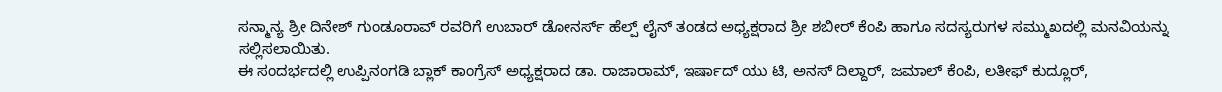ಸನ್ಮಾನ್ಯ ಶ್ರೀ ದಿನೇಶ್ ಗುಂಡೂರಾವ್ ರವರಿಗೆ ಉಬಾರ್ ಡೋನರ್ಸ್ ಹೆಲ್ಪ್ ಲೈನ್ ತಂಡದ ಅಧ್ಯಕ್ಷರಾದ ಶ್ರೀ ಶಬೀರ್ ಕೆಂಪಿ ಹಾಗೂ ಸದಸ್ಯರುಗಳ ಸಮ್ಮುಖದಲ್ಲಿ ಮನವಿಯನ್ನು ಸಲ್ಲಿಸಲಾಯಿತು.
ಈ ಸಂದರ್ಭದಲ್ಲಿ ಉಪ್ಪಿನಂಗಡಿ ಬ್ಲಾಕ್ ಕಾಂಗ್ರೆಸ್ ಅಧ್ಯಕ್ಷರಾದ ಡಾ. ರಾಜಾರಾಮ್, ಇರ್ಷಾದ್ ಯು ಟಿ, ಅನಸ್ ದಿಲ್ದಾರ್, ಜಮಾಲ್ ಕೆಂಪಿ, ಲತೀಫ್ ಕುದ್ಲೂರ್,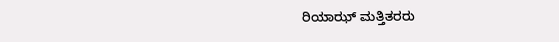ರಿಯಾಝ್ ಮತ್ತಿತರರು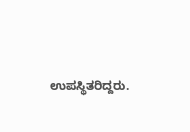ಉಪಸ್ಥಿತರಿದ್ದರು.